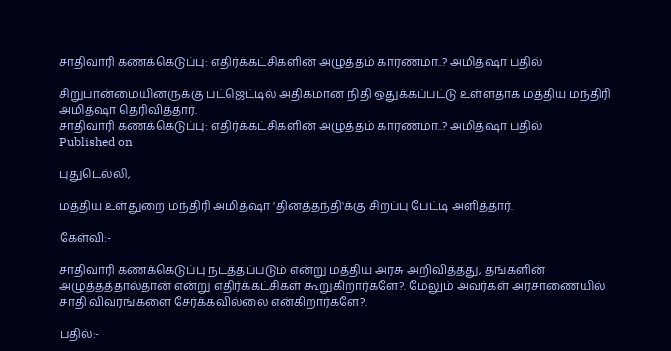சாதிவாரி கணக்கெடுப்பு: எதிர்க்கட்சிகளின் அழுத்தம் காரணமா..? அமித்ஷா பதில்

சிறுபான்மையினருக்கு பட்ஜெட்டில் அதிகமான நிதி ஒதுக்கப்பட்டு உள்ளதாக மத்திய மந்திரி அமித்ஷா தெரிவித்தார்.
சாதிவாரி கணக்கெடுப்பு: எதிர்க்கட்சிகளின் அழுத்தம் காரணமா..? அமித்ஷா பதில்
Published on

புதுடெல்லி,

மத்திய உள்துறை மந்திரி அமித்ஷா 'தினத்தந்தி'க்கு சிறப்பு பேட்டி அளித்தார்.

கேள்வி:-

சாதிவாரி கணக்கெடுப்பு நடத்தப்படும் என்று மத்திய அரசு அறிவித்தது, தங்களின் அழுத்தத்தால்தான் என்று எதிர்க்கட்சிகள் கூறுகிறார்களே?. மேலும் அவர்கள் அரசாணையில் சாதி விவரங்களை சேர்க்கவில்லை என்கிறார்களே?.

பதில்:-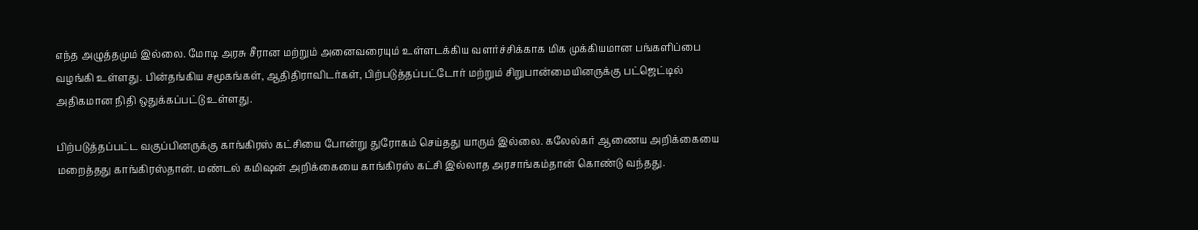எந்த அழுத்தமும் இல்லை. மோடி அரசு சீரான மற்றும் அனைவரையும் உள்ளடக்கிய வளர்ச்சிக்காக மிக முக்கியமான பங்களிப்பை வழங்கி உள்ளது. பின்தங்கிய சமூகங்கள், ஆதிதிராவிடர்கள், பிற்படுத்தப்பட்டோர் மற்றும் சிறுபான்மையினருக்கு பட்ஜெட்டில் அதிகமான நிதி ஒதுக்கப்பட்டு உள்ளது.

பிற்படுத்தப்பட்ட வகுப்பினருக்கு காங்கிரஸ் கட்சியை போன்று துரோகம் செய்தது யாரும் இல்லை. கலேல்கர் ஆணைய அறிக்கையை மறைத்தது காங்கிரஸ்தான். மண்டல் கமிஷன் அறிக்கையை காங்கிரஸ் கட்சி இல்லாத அரசாங்கம்தான் கொண்டு வந்தது.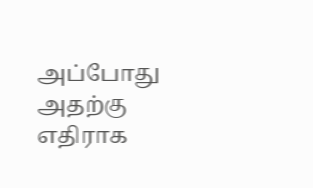அப்போது அதற்கு எதிராக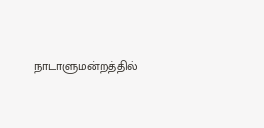நாடாளுமன்றத்தில்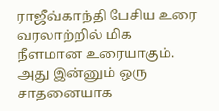ராஜீவ்காந்தி பேசிய உரை வரலாற்றில் மிக நீளமான உரையாகும். அது இன்னும் ஒரு சாதனையாக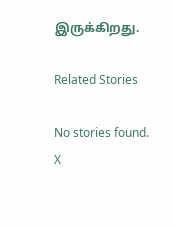இருக்கிறது.

Related Stories

No stories found.
X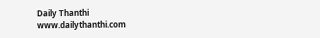Daily Thanthi
www.dailythanthi.com